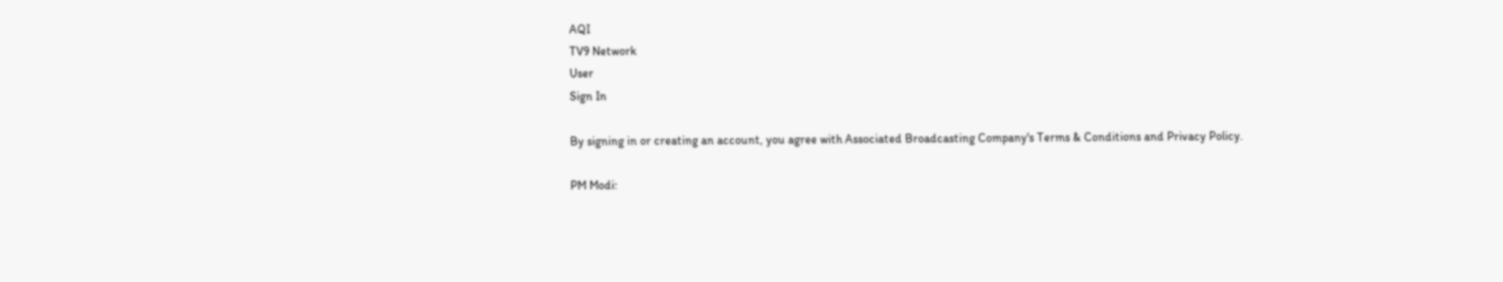AQI
TV9 Network
User
Sign In

By signing in or creating an account, you agree with Associated Broadcasting Company's Terms & Conditions and Privacy Policy.

PM Modi: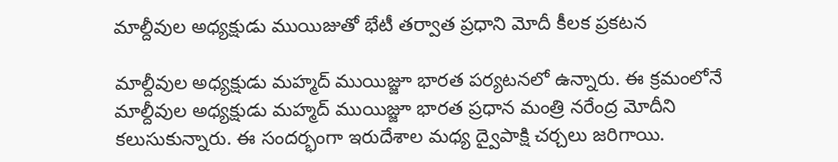మాల్దీవుల అధ్యక్షుడు ముయిజుతో భేటీ తర్వాత ప్రధాని మోదీ కీలక ప్రకటన

మాల్దీవుల అధ్యక్షుడు మహ్మద్ ముయిజ్జూ భారత పర్యటనలో ఉన్నారు. ఈ క్రమంలోనే మాల్దీవుల అధ్యక్షుడు మహ్మద్ ముయిజ్జూ భారత ప్రధాన మంత్రి నరేంద్ర మోదీని కలుసుకున్నారు. ఈ సందర్భంగా ఇరుదేశాల మధ్య ద్వైపాక్షి చర్చలు జరిగాయి.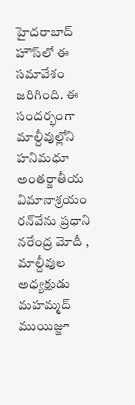హైదరాబాద్ హౌస్‌లో ఈ సమావేశం జరిగింది. ఈ సందర్భంగా మాల్దీవుల్లోని హనిమధూ అంతర్జాతీయ విమానాశ్రయం రన్‌వేను ప్రధాని నరేంద్ర మోదీ , మాల్దీవుల అధ్యక్షుడు మహమ్మద్ ముయిజ్జూ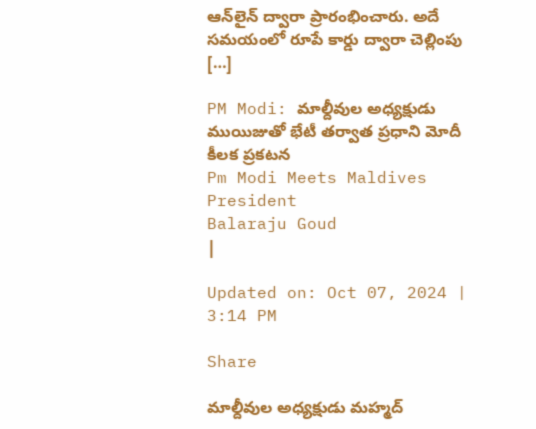ఆన్‌లైన్ ద్వారా ప్రారంభించారు. అదే సమయంలో రూపే కార్డు ద్వారా చెల్లింపు […]

PM Modi: మాల్దీవుల అధ్యక్షుడు ముయిజుతో భేటీ తర్వాత ప్రధాని మోదీ కీలక ప్రకటన
Pm Modi Meets Maldives President
Balaraju Goud
|

Updated on: Oct 07, 2024 | 3:14 PM

Share

మాల్దీవుల అధ్యక్షుడు మహ్మద్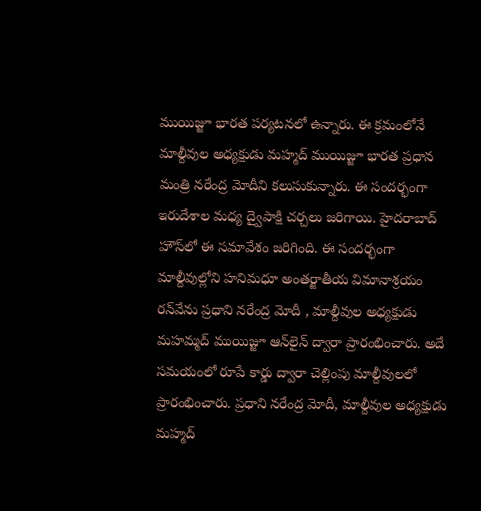ముయిజ్జూ భారత పర్యటనలో ఉన్నారు. ఈ క్రమంలోనే మాల్దీవుల అధ్యక్షుడు మహ్మద్ ముయిజ్జూ భారత ప్రధాన మంత్రి నరేంద్ర మోదీని కలుసుకున్నారు. ఈ సందర్భంగా ఇరుదేశాల మధ్య ద్వైపాక్షి చర్చలు జరిగాయి. హైదరాబాద్ హౌస్‌లో ఈ సమావేశం జరిగింది. ఈ సందర్భంగా మాల్దీవుల్లోని హనిమధూ అంతర్జాతీయ విమానాశ్రయం రన్‌వేను ప్రధాని నరేంద్ర మోదీ , మాల్దీవుల అధ్యక్షుడు మహమ్మద్ ముయిజ్జూ ఆన్‌లైన్ ద్వారా ప్రారంభించారు. అదే సమయంలో రూపే కార్డు ద్వారా చెల్లింపు మాల్దీవులలో ప్రారంభించారు. ప్రధాని నరేంద్ర మోదీ, మాల్దీవుల అధ్యక్షుడు మహ్మద్‌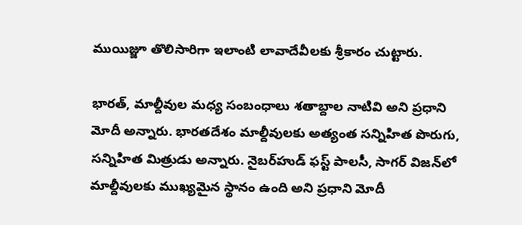ముయిజ్జూ తొలిసారిగా ఇలాంటి లావాదేవీలకు శ్రీకారం చుట్టారు.

భారత్, మాల్దీవుల మధ్య సంబంధాలు శతాబ్దాల నాటివి అని ప్రధాని మోదీ అన్నారు. భారతదేశం మాల్దీవులకు అత్యంత సన్నిహిత పొరుగు, సన్నిహిత మిత్రుడు అన్నారు. నైబర్‌హుడ్ ఫస్ట్ పాలసీ, సాగర్ విజన్‌లో మాల్దీవులకు ముఖ్యమైన స్థానం ఉంది అని ప్రధాని మోదీ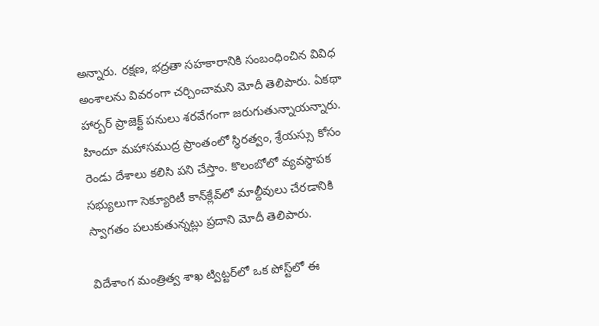అన్నారు. రక్షణ, భద్రతా సహకారానికి సంబంధించిన వివిధ అంశాలను వివరంగా చర్చించామని మోదీ తెలిపారు. ఏకథా హార్బర్ ప్రాజెక్ట్ పనులు శరవేగంగా జరుగుతున్నాయన్నారు. హిందూ మహాసముద్ర ప్రాంతంలో స్థిరత్వం, శ్రేయస్సు కోసం రెండు దేశాలు కలిసి పని చేస్తాం. కొలంబోలో వ్యవస్థాపక సభ్యులుగా సెక్యూరిటీ కాన్‌క్లేవ్‌లో మాల్దీవులు చేరడానికి స్వాగతం పలుకుతున్నట్లు ప్రదాని మోదీ తెలిపారు.

విదేశాంగ మంత్రిత్వ శాఖ ట్విట్టర్‌లో ఒక పోస్ట్‌లో ఈ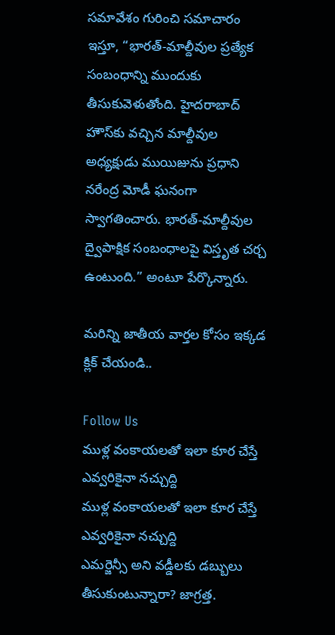సమావేశం గురించి సమాచారం ఇస్తూ, “భారత్-మాల్దీవుల ప్రత్యేక సంబంధాన్ని ముందుకు తీసుకువెళుతోంది. హైదరాబాద్ హౌస్‌కు వచ్చిన మాల్దీవుల అధ్యక్షుడు ముయిజును ప్రధాని నరేంద్ర మోడీ ఘనంగా స్వాగతించారు. భారత్-మాల్దీవుల ద్వైపాక్షిక సంబంధాలపై విస్తృత చర్చ ఉంటుంది.” అంటూ పేర్కొన్నారు.

మరిన్ని జాతీయ వార్తల కోసం ఇక్కడ క్లిక్ చేయండి..

Follow Us
ముళ్ల వంకాయలతో ఇలా కూర చేస్తే ఎవ్వరికైనా నచ్చుద్ది
ముళ్ల వంకాయలతో ఇలా కూర చేస్తే ఎవ్వరికైనా నచ్చుద్ది
ఎమర్జెన్సీ అని వడ్డీలకు డబ్బులు తీసుకుంటున్నారా? జాగ్రత్త.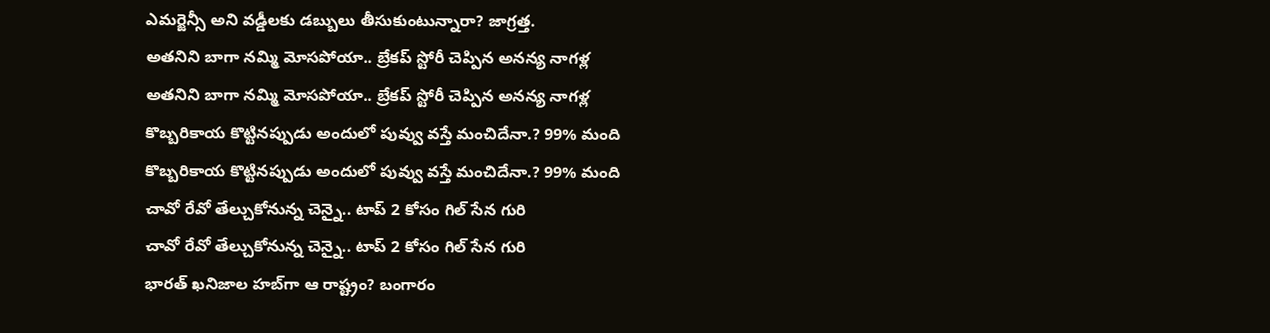ఎమర్జెన్సీ అని వడ్డీలకు డబ్బులు తీసుకుంటున్నారా? జాగ్రత్త.
అతనిని బాగా నమ్మి మోసపోయా.. బ్రేకప్ స్టోరీ చెప్పిన అనన్య నాగళ్ల
అతనిని బాగా నమ్మి మోసపోయా.. బ్రేకప్ స్టోరీ చెప్పిన అనన్య నాగళ్ల
కొబ్బరికాయ కొట్టినప్పుడు అందులో పువ్వు వస్తే మంచిదేనా.? 99% మంది
కొబ్బరికాయ కొట్టినప్పుడు అందులో పువ్వు వస్తే మంచిదేనా.? 99% మంది
చావో రేవో తేల్చుకోనున్న చెన్నై.. టాప్ 2 కోసం గిల్ సేన గురి
చావో రేవో తేల్చుకోనున్న చెన్నై.. టాప్ 2 కోసం గిల్ సేన గురి
భారత్ ఖనిజాల హబ్‌గా ఆ రాష్ట్రం? బంగారం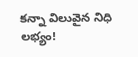కన్నా విలువైన నిధి లభ్యం!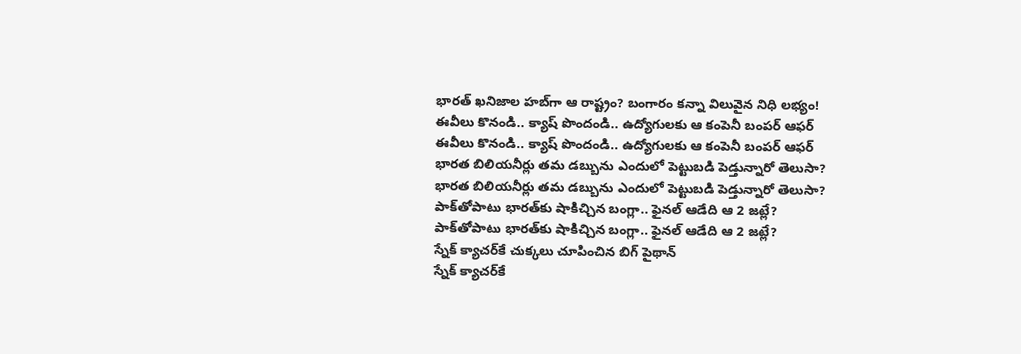భారత్ ఖనిజాల హబ్‌గా ఆ రాష్ట్రం? బంగారం కన్నా విలువైన నిధి లభ్యం!
ఈవీలు కొనండి.. క్యాష్ పొందండి.. ఉద్యోగులకు ఆ కంపెనీ బంపర్ ఆఫర్
ఈవీలు కొనండి.. క్యాష్ పొందండి.. ఉద్యోగులకు ఆ కంపెనీ బంపర్ ఆఫర్
భారత బిలియనీర్లు తమ డబ్బును ఎందులో పెట్టుబడి పెడ్తున్నారో తెలుసా?
భారత బిలియనీర్లు తమ డబ్బును ఎందులో పెట్టుబడి పెడ్తున్నారో తెలుసా?
పాక్‌తోపాటు భారత్‌కు షాకిచ్చిన బంగ్లా.. ఫైనల్ ఆడేది ఆ 2 జట్లే?
పాక్‌తోపాటు భారత్‌కు షాకిచ్చిన బంగ్లా.. ఫైనల్ ఆడేది ఆ 2 జట్లే?
స్నేక్ క్యాచర్‌కే చుక్కలు చూపించిన బిగ్‌ పైథాన్
స్నేక్ క్యాచర్‌కే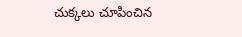చుక్కలు చూపించిన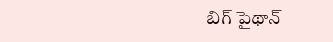బిగ్‌ పైథాన్